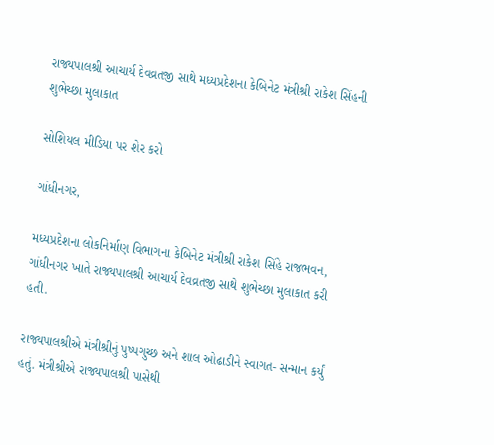રાજ્યપાલશ્રી આચાર્ય દેવવ્રતજી સાથે મધ્યપ્રદેશના કેબિનેટ મંત્રીશ્રી રાકેશ સિંહની શુભેચ્છા મુલાકાત

સોશિયલ મીડિયા પર શેર કરો

ગાંધીનગર,

મધ્યપ્રદેશના લોકનિર્માણ વિભાગના કેબિનેટ મંત્રીશ્રી રાકેશ સિંહે રાજભવન, ગાંધીનગર ખાતે રાજ્યપાલશ્રી આચાર્ય દેવવ્રતજી સાથે શુભેચ્છા મુલાકાત કરી હતી.

રાજ્યપાલશ્રીએ મંત્રીશ્રીનું પુષ્પગુચ્છ અને શાલ ઓઢાડીને સ્વાગત- સન્માન કર્યું હતું. મંત્રીશ્રીએ રાજ્યપાલશ્રી પાસેથી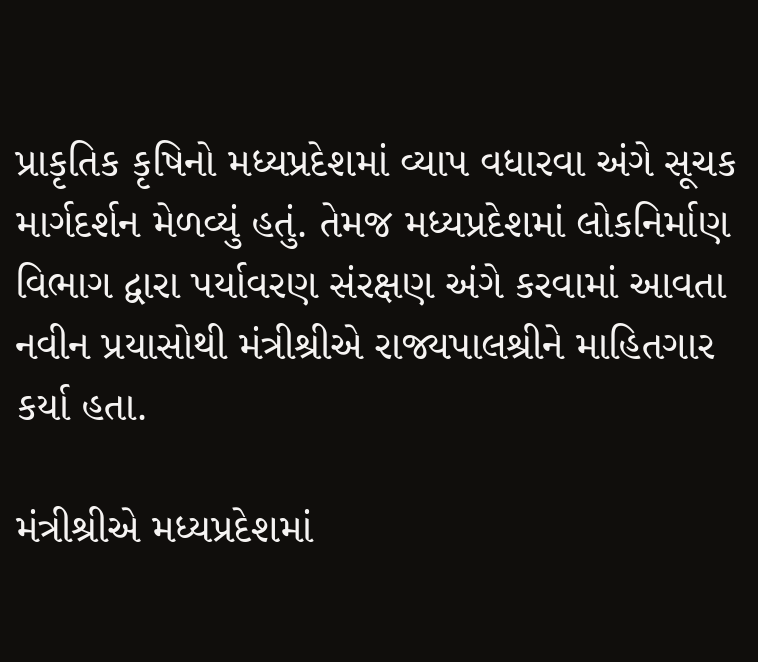પ્રાકૃતિક કૃષિનો મધ્યપ્રદેશમાં વ્યાપ વધારવા અંગે સૂચક માર્ગદર્શન મેળવ્યું હતું. તેમજ મધ્યપ્રદેશમાં લોકનિર્માણ વિભાગ દ્વારા પર્યાવરણ સંરક્ષણ અંગે કરવામાં આવતા નવીન પ્રયાસોથી મંત્રીશ્રીએ રાજ્યપાલશ્રીને માહિતગાર કર્યા હતા.

મંત્રીશ્રીએ મધ્યપ્રદેશમાં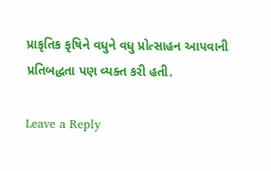પ્રાકૃતિક કૃષિને વધુને વધુ પ્રોત્સાહન આપવાની પ્રતિબદ્ધતા પણ વ્યક્ત કરી હતી.

Leave a Reply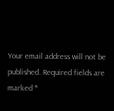Your email address will not be published. Required fields are marked *